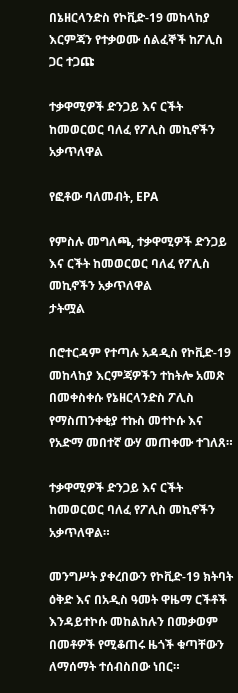በኔዘርላንድስ የኮቪድ-19 መከላከያ እርምጃን የተቃወሙ ሰልፈኞች ከፖሊስ ጋር ተጋጩ

ተቃዋሚዎች ድንጋይ እና ርችት ከመወርወር ባለፈ የፖሊስ መኪኖችን አቃጥለዋል

የፎቶው ባለመብት, EPA

የምስሉ መግለጫ, ተቃዋሚዎች ድንጋይ እና ርችት ከመወርወር ባለፈ የፖሊስ መኪኖችን አቃጥለዋል
ታትሟል

በሮተርዳም የተጣሉ አዳዲስ የኮቪድ-19 መከላከያ እርምጃዎችን ተከትሎ አመጽ በመቀስቀሱ የኔዘርላንድስ ፖሊስ የማስጠንቀቂያ ተኩስ መተኮሱ እና የአድማ መበተኛ ውሃ መጠቀሙ ተገለጸ።

ተቃዋሚዎች ድንጋይ እና ርችት ከመወርወር ባለፈ የፖሊስ መኪኖችን አቃጥለዋል።

መንግሥት ያቀረበውን የኮቪድ-19 ክትባት ዕቅድ እና በአዲስ ዓመት ዋዜማ ርችቶች እንዳይተኮሱ መከልከሉን በመቃወም በመቶዎች የሚቆጠሩ ዜጎች ቁጣቸውን ለማሰማት ተሰብስበው ነበር።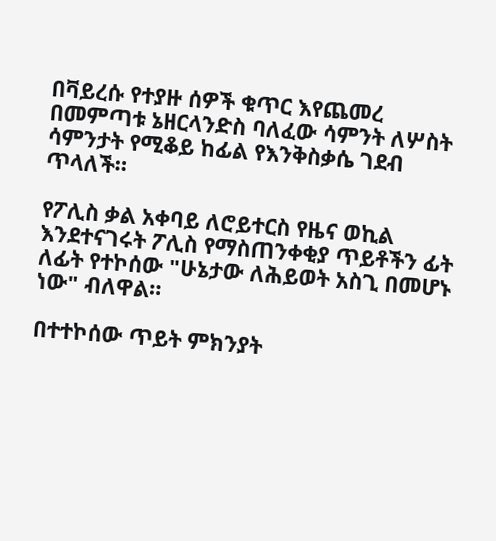በቫይረሱ የተያዙ ሰዎች ቁጥር እየጨመረ በመምጣቱ ኔዘርላንድስ ባለፈው ሳምንት ለሦስት ሳምንታት የሚቆይ ከፊል የእንቅስቃሴ ገደብ ጥላለች።

የፖሊስ ቃል አቀባይ ለሮይተርስ የዜና ወኪል እንደተናገሩት ፖሊስ የማስጠንቀቂያ ጥይቶችን ፊት ለፊት የተኮሰው "ሁኔታው ለሕይወት አስጊ በመሆኑ ነው" ብለዋል።

በተተኮሰው ጥይት ምክንያት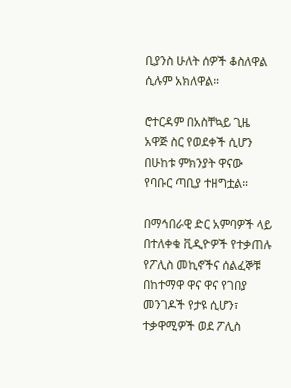ቢያንስ ሁለት ሰዎች ቆስለዋል ሲሉም አክለዋል።

ሮተርዳም በአስቸኳይ ጊዜ አዋጅ ስር የወደቀች ሲሆን በሁከቱ ምክንያት ዋናው የባቡር ጣቢያ ተዘግቷል።

በማኅበራዊ ድር አምባዎች ላይ በተለቀቁ ቪዲዮዎች የተቃጠሉ የፖሊስ መኪኖችና ሰልፈኞቹ በከተማዋ ዋና ዋና የገበያ መንገዶች የታዩ ሲሆን፣ ተቃዋሚዎች ወደ ፖሊስ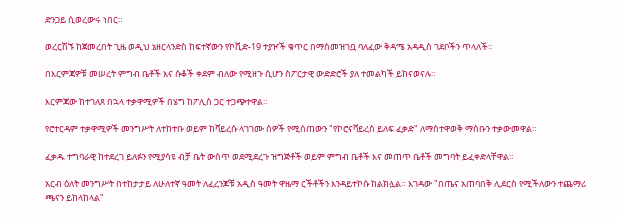ድንጋይ ሲወረውሩ ነበር።

ወረርሽኙ ከጀመረበት ጊዜ ወዲህ ኔዘርላንድስ ከፍተኛውን የኮቪድ-19 ተያዦች ቁጥር በማስመዝገቧ ባለፈው ቅዳሜ አዳዲስ ገደቦችን ጥላለች።

በእርምጃዎቹ መሠረት ምግብ ቤቶች እና ሱቆች ቀደም ብለው የሚዘጉ ሲሆን ስፖርታዊ ውድድሮች ያለ ተመልካች ይከናወናሉ።

እርምጃው ከተገለጸ በኋላ ተቃዋሚዎች በሄግ ከፖሊስ ጋር ተጋጭተዋል።

የሮተርዳም ተቃዋሚዎች መንግሥት ለተከተቡ ወይም ከቫይረሱ ላገገሙ ሰዎች የሚሰጠውን "የኮሮናቫይረስ ይለፍ ፈቃድ" ለማስተዋወቅ ማሰቡን ተቃውመዋል።

ፈቃዱ ተግባራዊ ከተደረገ ይለፉን የሚያሳዩ ብቻ ቤት ውስጥ ወደሚደረጉ ዝግጅቶች ወይም ምግብ ቤቶች እና መጠጥ ቤቶች መግባት ይፈቀድላቸዋል።

አርብ ዕለት መንግሥት በተከታታይ ለሁለተኛ ዓመት ለፈረንጆቹ አዲስ ዓመት ዋዜማ ርችቶችን እንዳይተኮሱ ከልክሏል። እገዳው "በጤና አጠባበቅ ሊደርስ የሚችለውን ተጨማሪ ጫናን ይከላከላል"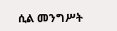ሲል መንግሥት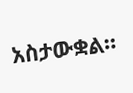አስታውቋል።